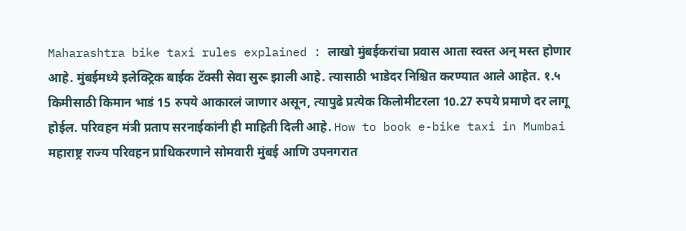Maharashtra bike taxi rules explained : लाखो मुंबईकरांचा प्रवास आता स्वस्त अन् मस्त होणार आहे. मुंबईमध्ये इलेक्ट्रिक बाईक टॅक्सी सेवा सुरू झाली आहे. त्यासाठी भाडेदर निश्चित करण्यात आले आहेत. १.५ किमीसाठी किमान भाडं 15 रुपये आकारलं जाणार असून, त्यापुढे प्रत्येक किलोमीटरला 10.27 रुपये प्रमाणे दर लागू होईल. परिवहन मंत्री प्रताप सरनाईकांनी ही माहिती दिली आहे. How to book e-bike taxi in Mumbai
महाराष्ट्र राज्य परिवहन प्राधिकरणाने सोमवारी मुंबई आणि उपनगरात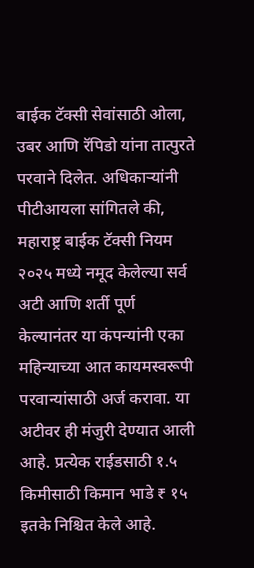बाईक टॅक्सी सेवांसाठी ओला, उबर आणि रॅपिडो यांना तात्पुरते परवाने दिलेत. अधिकाऱ्यांनी पीटीआयला सांगितले की, महाराष्ट्र बाईक टॅक्सी नियम २०२५ मध्ये नमूद केलेल्या सर्व अटी आणि शर्ती पूर्ण केल्यानंतर या कंपन्यांनी एका महिन्याच्या आत कायमस्वरूपी परवान्यांसाठी अर्ज करावा. या अटीवर ही मंजुरी देण्यात आली आहे. प्रत्येक राईडसाठी १.५ किमीसाठी किमान भाडे ₹ १५ इतके निश्चित केले आहे.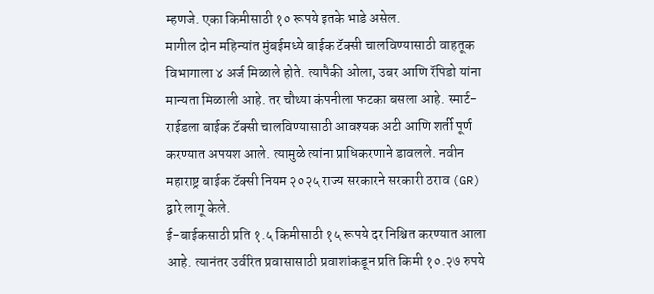म्हणजे. एका किमीसाठी १० रूपये इतके भाडे असेल.
मागील दोन महिन्यांत मुंबईमध्ये बाईक टॅक्सी चालविण्यासाठी वाहतूक विभागाला ४ अर्ज मिळाले होते. त्यापैकी ओला, उबर आणि रॅपिडो यांना मान्यता मिळाली आहे. तर चौथ्या कंपनीला फटका बसला आहे. स्मार्ट-राईडला बाईक टॅक्सी चालविण्यासाठी आवश्यक अटी आणि शर्ती पूर्ण करण्यात अपयश आले. त्यामुळे त्यांना प्राधिकरणाने डावलले. नवीन महाराष्ट्र बाईक टॅक्सी नियम २०२५ राज्य सरकारने सरकारी ठराव (GR) द्वारे लागू केले.
ई-बाईकसाठी प्रति १.५ किमीसाठी १५ रूपये दर निश्चित करण्यात आला आहे. त्यानंतर उर्वरित प्रवासासाठी प्रवाशांकडून प्रति किमी १०.२७ रुपये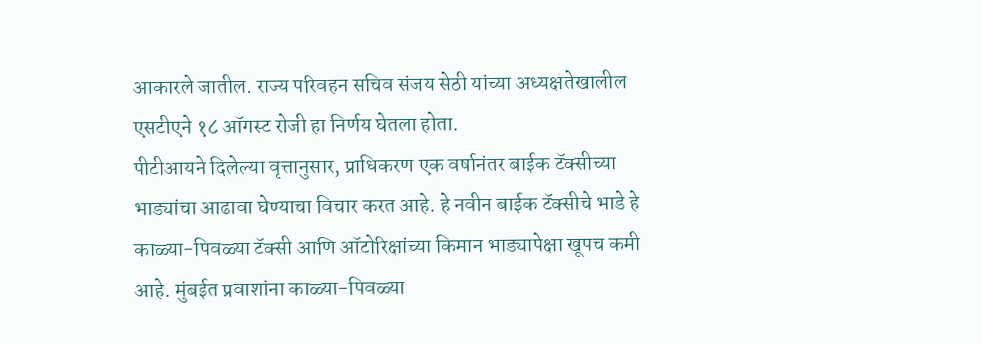आकारले जातील. राज्य परिवहन सचिव संजय सेठी यांच्या अध्यक्षतेखालील एसटीएने १८ ऑगस्ट रोजी हा निर्णय घेतला होता.
पीटीआयने दिलेल्या वृत्तानुसार, प्राधिकरण एक वर्षानंतर बाईक टॅक्सीच्या भाड्यांचा आढावा घेण्याचा विचार करत आहे. हे नवीन बाईक टॅक्सीचे भाडे हे काळ्या-पिवळ्या टॅक्सी आणि ऑटोरिक्षांच्या किमान भाड्यापेक्षा खूपच कमी आहे. मुंबईत प्रवाशांना काळ्या-पिवळ्या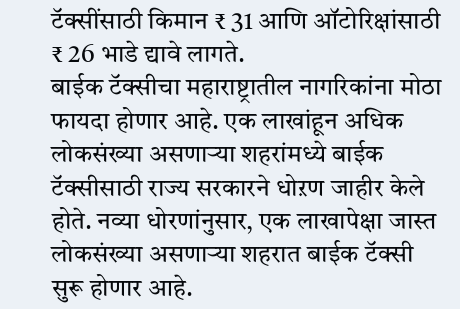टॅक्सींसाठी किमान ₹ 31 आणि ऑटोरिक्षांसाठी ₹ 26 भाडे द्यावे लागते.
बाईक टॅक्सीचा महाराष्ट्रातील नागरिकांना मोठा फायदा होणार आहे. एक लाखांहून अधिक लोकसंख्या असणाऱ्या शहरांमध्ये बाईक टॅक्सीसाठी राज्य सरकारने धोऱण जाहीर केले होते. नव्या धोरणांनुसार, एक लाखापेक्षा जास्त लोकसंख्या असणाऱ्या शहरात बाईक टॅक्सी सुरू होणार आहे.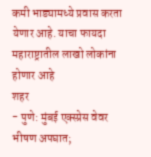कमी भाड्यामध्ये प्रवास करता येणार आहे. याचा फायदा महाराष्ट्रातील लाखो लोकांना होणार आहे
शहर
- पुणे: मुंबई एक्स्प्रेस वेवर भीषण अपघात;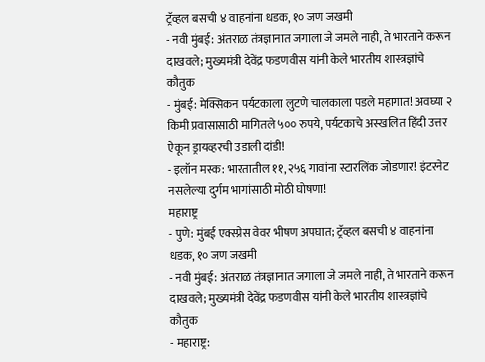ट्रॅव्हल बसची ४ वाहनांना धडक, १० जण जखमी
- नवी मुंबई: अंतराळ तंत्रज्ञानात जगाला जे जमले नाही, ते भारताने करून दाखवले; मुख्यमंत्री देवेंद्र फडणवीस यांनी केले भारतीय शास्त्रज्ञांचे कौतुक
- मुंबई: मेक्सिकन पर्यटकाला लुटणे चालकाला पडले महागात! अवघ्या २ किमी प्रवासासाठी मागितले ५०० रुपये, पर्यटकाचे अस्खलित हिंदी उत्तर ऐकून ड्रायव्हरची उडाली दांडी!
- इलॉन मस्क: भारतातील ११,२५६ गावांना स्टारलिंक जोडणार! इंटरनेट नसलेल्या दुर्गम भागांसाठी मोठी घोषणा!
महाराष्ट्र
- पुणे: मुंबई एक्स्प्रेस वेवर भीषण अपघात; ट्रॅव्हल बसची ४ वाहनांना धडक, १० जण जखमी
- नवी मुंबई: अंतराळ तंत्रज्ञानात जगाला जे जमले नाही, ते भारताने करून दाखवले; मुख्यमंत्री देवेंद्र फडणवीस यांनी केले भारतीय शास्त्रज्ञांचे कौतुक
- महाराष्ट्र: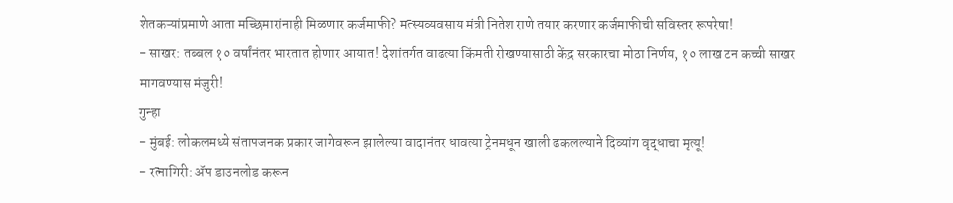शेतकऱ्यांप्रमाणे आता मच्छिमारांनाही मिळणार कर्जमाफी? मत्स्यव्यवसाय मंत्री नितेश राणे तयार करणार कर्जमाफीची सविस्तर रूपरेषा!
- साखर: तब्बल १० वर्षांनंतर भारतात होणार आयात! देशांतर्गत वाढत्या किंमती रोखण्यासाठी केंद्र सरकारचा मोठा निर्णय, १० लाख टन कच्ची साखर मागवण्यास मंजुरी!
गुन्हा
- मुंबई: लोकलमध्ये संतापजनक प्रकार जागेवरून झालेल्या वादानंतर धावत्या ट्रेनमधून खाली ढकलल्याने दिव्यांग वृद्धाचा मृत्यू!
- रत्नागिरी: ॲप डाउनलोड करून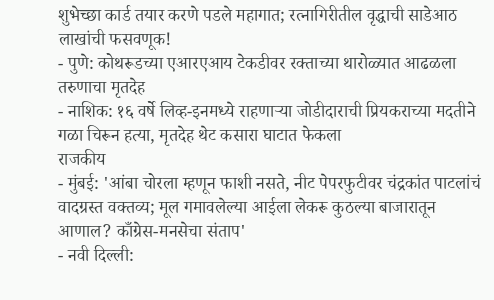शुभेच्छा कार्ड तयार करणे पडले महागात; रत्नागिरीतील वृद्धाची साडेआठ लाखांची फसवणूक!
- पुणे: कोथरूडच्या एआरएआय टेकडीवर रक्ताच्या थारोळ्यात आढळला तरुणाचा मृतदेह
- नाशिक: १६ वर्षे लिव्ह-इनमध्ये राहणाऱ्या जोडीदाराची प्रियकराच्या मदतीने गळा चिरून हत्या, मृतदेह थेट कसारा घाटात फेकला
राजकीय
- मुंबई: 'आंबा चोरला म्हणून फाशी नसते, नीट पेपरफुटीवर चंद्रकांत पाटलांचं वादग्रस्त वक्तव्य; मूल गमावलेल्या आईला लेकरू कुठल्या बाजारातून आणाल? काँग्रेस-मनसेचा संताप'
- नवी दिल्ली: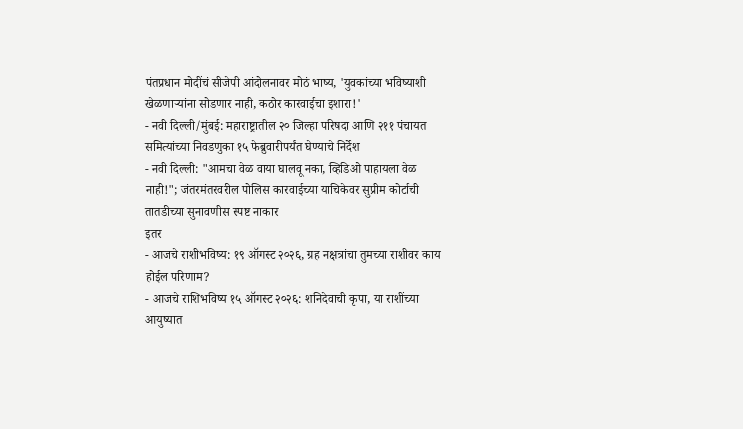पंतप्रधान मोदींचं सीजेपी आंदोलनावर मोठं भाष्य, 'युवकांच्या भविष्याशी खेळणाऱ्यांना सोडणार नाही, कठोर कारवाईचा इशारा!'
- नवी दिल्ली/मुंबई: महाराष्ट्रातील २० जिल्हा परिषदा आणि २११ पंचायत समित्यांच्या निवडणुका १५ फेब्रुवारीपर्यंत घेण्याचे निर्देश
- नवी दिल्ली: "आमचा वेळ वाया घालवू नका, व्हिडिओ पाहायला वेळ नाही!"; जंतरमंतरवरील पोलिस कारवाईच्या याचिकेवर सुप्रीम कोर्टाची तातडीच्या सुनावणीस स्पष्ट नाकार
इतर
- आजचे राशीभविष्य: १९ ऑगस्ट २०२६, ग्रह नक्षत्रांचा तुमच्या राशीवर काय होईल परिणाम?
- आजचे राशिभविष्य १५ ऑगस्ट २०२६: शनिदेवाची कृपा, या राशींच्या आयुष्यात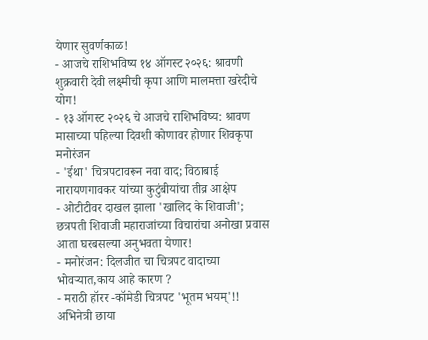येणार सुवर्णकाळ!
- आजचे राशिभविष्य १४ ऑगस्ट २०२६: श्रावणी शुक्रवारी देवी लक्ष्मीची कृपा आणि मालमत्ता खरेदीचे योग!
- १३ ऑगस्ट २०२६ चे आजचे राशिभविष्य: श्रावण मासाच्या पहिल्या दिवशी कोणावर होणार शिवकृपा
मनोरंजन
- 'ईथा' चित्रपटावरून नवा वाद; विठाबाई नारायणगावकर यांच्या कुटुंबीयांचा तीव्र आक्षेप
- ओटीटीवर दाखल झाला 'खालिद के शिवाजी'; छत्रपती शिवाजी महाराजांच्या विचारांचा अनोखा प्रवास आता घरबसल्या अनुभवता येणार!
- मनोरंजन: दिलजीत चा चित्रपट वादाच्या भोवऱ्यात,काय आहे कारण ?
- मराठी हॉरर -कॉमेडी चित्रपट 'भूतम भयम्'!! अभिनेत्री छाया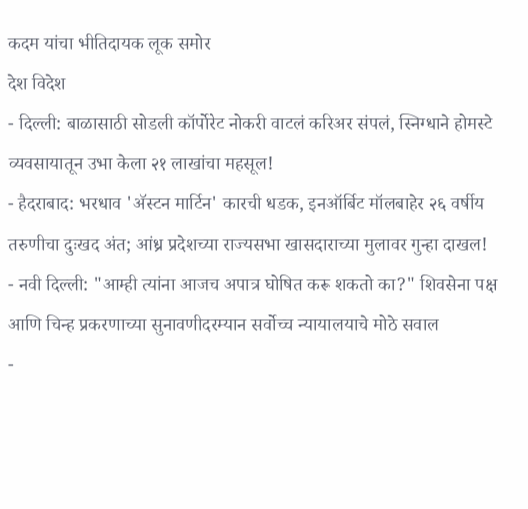कदम यांचा भीतिदायक लूक समोर
देश विदेश
- दिल्ली: बाळासाठी सोडली कॉर्पोरेट नोकरी वाटलं करिअर संपलं, स्निग्धाने होमस्टे व्यवसायातून उभा केला २१ लाखांचा महसूल!
- हैदराबाद: भरधाव 'ॲस्टन मार्टिन' कारची धडक, इनऑर्बिट मॉलबाहेर २६ वर्षीय तरुणीचा दुःखद अंत; आंध्र प्रदेशच्या राज्यसभा खासदाराच्या मुलावर गुन्हा दाखल!
- नवी दिल्ली: "आम्ही त्यांना आजच अपात्र घोषित करू शकतो का?" शिवसेना पक्ष आणि चिन्ह प्रकरणाच्या सुनावणीदरम्यान सर्वोच्च न्यायालयाचे मोठे सवाल
-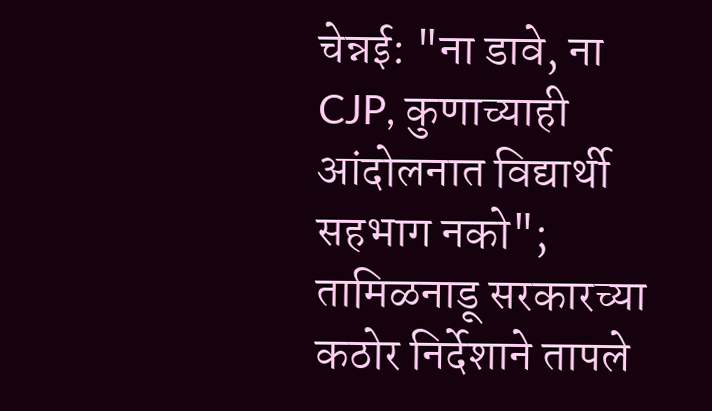चेन्नई: "ना डावे, ना CJP, कुणाच्याही आंदोलनात विद्यार्थी सहभाग नको"; तामिळनाडू सरकारच्या कठोर निर्देशाने तापले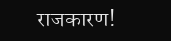राजकारण!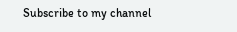Subscribe to my channel